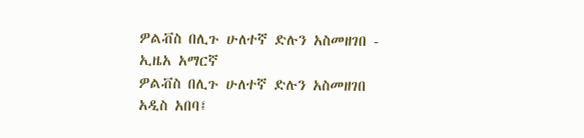ዎልቭስ በሊጉ ሁለተኛ ድሉን አስመዘገበ - ኢዜአ አማርኛ
ዎልቭስ በሊጉ ሁለተኛ ድሉን አስመዘገበ
አዲስ አበባ፤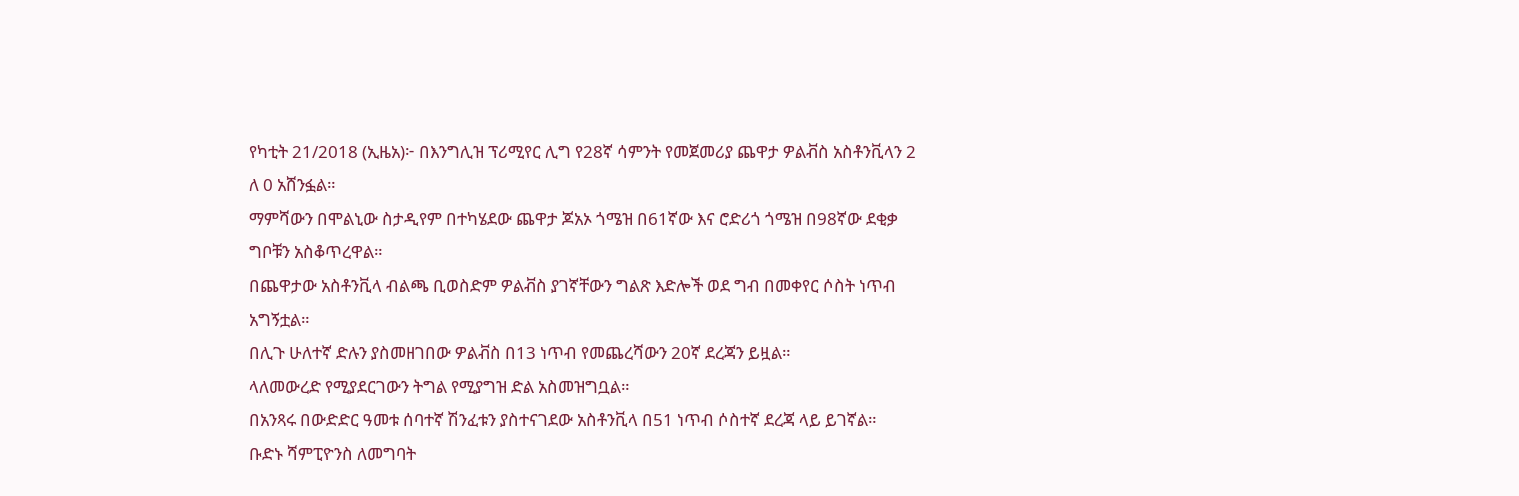የካቲት 21/2018 (ኢዜአ)፦ በእንግሊዝ ፕሪሚየር ሊግ የ28ኛ ሳምንት የመጀመሪያ ጨዋታ ዎልቭስ አስቶንቪላን 2 ለ 0 አሸንፏል።
ማምሻውን በሞልኒው ስታዲየም በተካሄደው ጨዋታ ጆአኦ ጎሜዝ በ61ኛው እና ሮድሪጎ ጎሜዝ በ98ኛው ደቂቃ ግቦቹን አስቆጥረዋል።
በጨዋታው አስቶንቪላ ብልጫ ቢወስድም ዎልቭስ ያገኛቸውን ግልጽ እድሎች ወደ ግብ በመቀየር ሶስት ነጥብ አግኝቷል።
በሊጉ ሁለተኛ ድሉን ያስመዘገበው ዎልቭስ በ13 ነጥብ የመጨረሻውን 20ኛ ደረጃን ይዟል።
ላለመውረድ የሚያደርገውን ትግል የሚያግዝ ድል አስመዝግቧል።
በአንጻሩ በውድድር ዓመቱ ሰባተኛ ሽንፈቱን ያስተናገደው አስቶንቪላ በ51 ነጥብ ሶስተኛ ደረጃ ላይ ይገኛል።
ቡድኑ ሻምፒዮንስ ለመግባት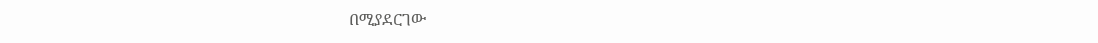በሚያደርገው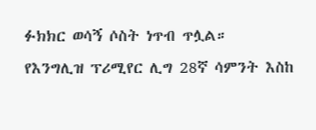ፉክክር ወሳኝ ሶስት ነጥብ ጥሏል።
የእንግሊዝ ፕሪሚየር ሊግ 28ኛ ሳምንት እስከ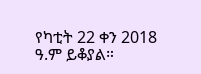የካቲት 22 ቀን 2018 ዓ.ም ይቆያል።